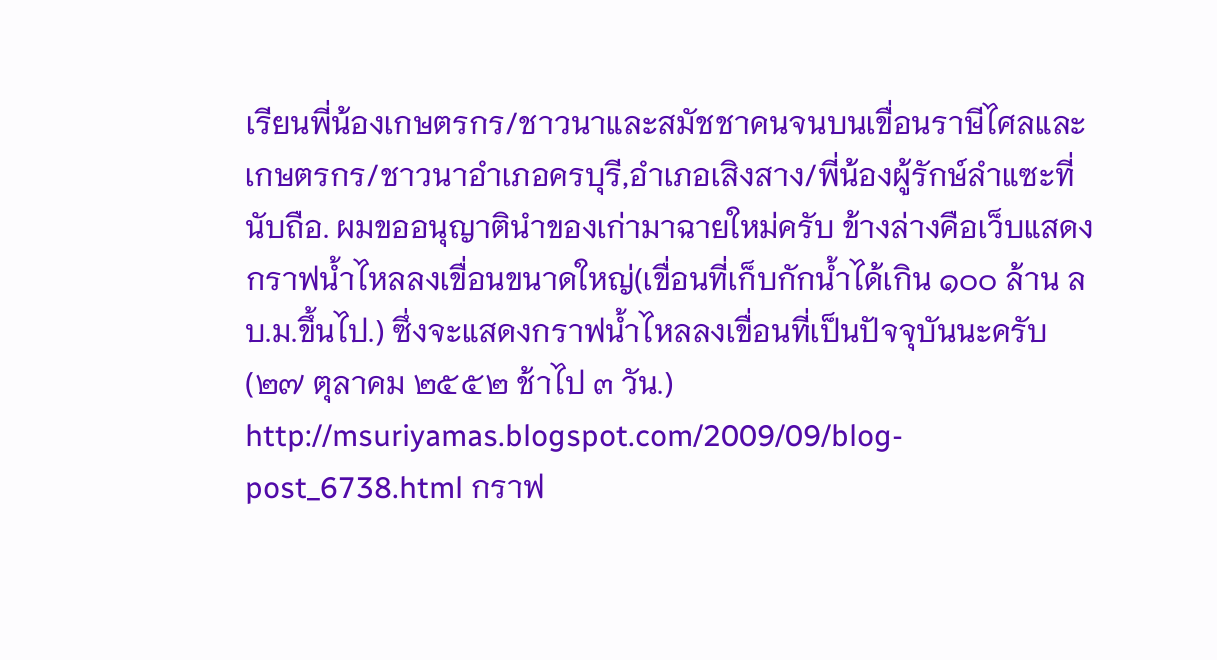เรียนพี่น้องเกษตรกร/ชาวนาและสมัชชาคนจนบนเขื่อนราษีไศลและเกษตรกร/ชาวนาอำเภอครบุรี,อำเภอเสิงสาง/พี่น้องผู้รักษ์ลำแซะที่นับถือ. ผมขออนุญาตินำของเก่ามาฉายใหม่ครับ ข้างล่างคือเว็บแสดงกราฟน้ำไหลลงเขื่อนขนาดใหญ่(เขื่อนที่เก็บกักน้ำได้เกิน ๑๐๐ ล้าน ลบ.ม.ขึ้นไป.) ซึ่งจะแสดงกราฟน้ำไหลลงเขื่อนที่เป็นปัจจุบันนะครับ(๒๗ ตุลาคม ๒๕๕๒ ช้าไป ๓ วัน.) http://msuriyamas.blogspot.com/2009/09/blog-post_6738.html กราฟ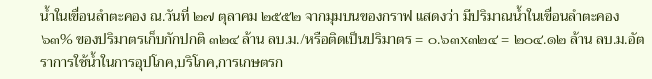น้ำในเขื่อนลำตะคอง ณ.วันที่ ๒๗ ตุลาคม ๒๕๕๒ จากมุมบนของกราฟ แสดงว่า มีปริมาณน้ำในเขื่อนลำตะคอง ๖๓% ของปริมาตรเก็บกักปกติ ๓๒๔ ล้าน ลบ.ม./หรือติดเป็นปริมาตร = ๐.๖๓x๓๒๔ = ๒๐๔.๑๒ ล้าน ลบ.ม.อัตราการใช้น้ำในการอุปโภค,บริโภค,การเกษตรก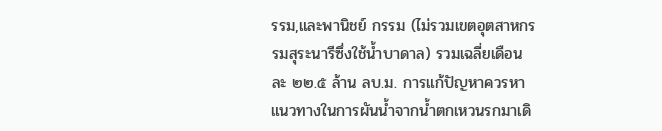รรม,และพานิชย์ กรรม (ไม่รวมเขตอุตสาหกรรมสุระนารีซึ่งใช้น้ำบาดาล) รวมเฉลี่ยเดือนละ ๒๒.๕ ล้าน ลบ.ม. การแก้ปัญหาควรหาแนวทางในการผันน้ำจากน้ำตกเหวนรกมาเดิ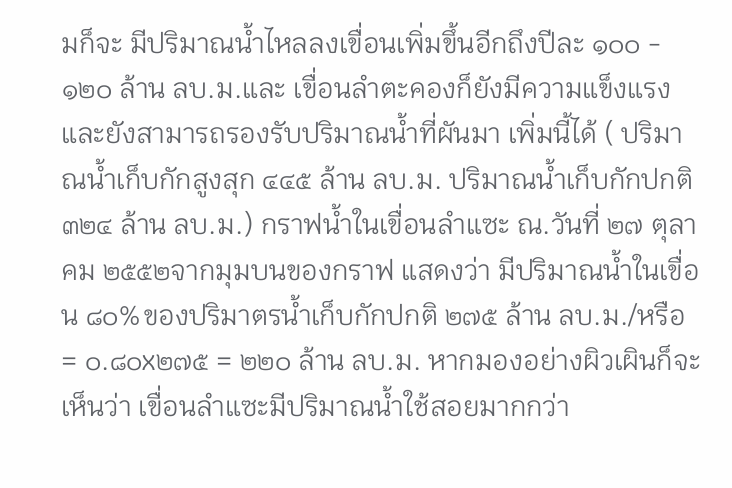มก็จะ มีปริมาณน้ำไหลลงเขื่อนเพิ่มขึ้นอีกถึงปีละ ๑๐๐ - ๑๒๐ ล้าน ลบ.ม.และ เขื่อนลำตะคองก็ยังมีความแข็งแรงและยังสามารถรองรับปริมาณน้ำที่ผันมา เพิ่มนี้ได้ ( ปริมาณน้ำเก็บกักสูงสุก ๔๔๕ ล้าน ลบ.ม. ปริมาณน้ำเก็บกักปกติ ๓๒๔ ล้าน ลบ.ม.) กราฟน้ำในเขื่อนลำแซะ ณ.วันที่ ๒๗ ตุลาคม ๒๕๕๒จากมุมบนของกราฟ แสดงว่า มีปริมาณน้ำในเขื่อน ๘๐%ของปริมาตรน้ำเก็บกักปกติ ๒๗๕ ล้าน ลบ.ม./หรือ = ๐.๘๐x๒๗๕ = ๒๒๐ ล้าน ลบ.ม. หากมองอย่างผิวเผินก็จะ เห็นว่า เขื่อนลำแซะมีปริมาณน้ำใช้สอยมากกว่า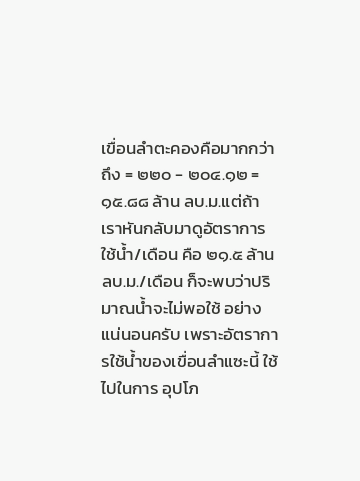เขื่อนลำตะคองคือมากกว่าถึง = ๒๒๐ - ๒๐๔.๑๒ = ๑๕.๘๘ ล้าน ลบ.ม.แต่ถ้าเราหันกลับมาดูอัตราการ ใช้น้ำ/เดือน คือ ๒๑.๕ ล้าน ลบ.ม./เดือน ก็จะพบว่าปริมาณน้ำจะไม่พอใช้ อย่างแน่นอนครับ เพราะอัตราการใช้น้ำของเขื่อนลำแซะนี้ ใช้ไปในการ อุปโภ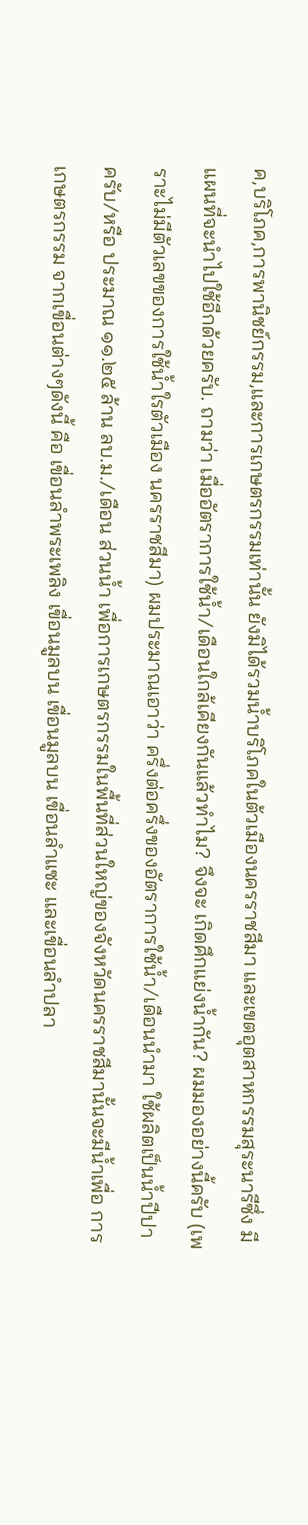ค,บริโภค,การพานิชย์กรรม,และการเกษตรกรรมเท่านั้น ยังมิได้รวมน้ำบริโภคในต้วเมืองนครราชสีมา และเขตอุตสาหกรรมสุระนารีซึ่ง มีแผนที่จะนำไปใช้อีกด้วยครับ. ถามว่า เมื่ออัตราการใช้น้ำ/เดือนใกล้เคียงกันแล้วทำไม? จึงจะ เกิดศึกแย่งน้ำกัน? ผมมองอย่างนี้ครับ (เพราะไม่มีตัวเลขของการใช้น้ำใรตัวเมือง นครราชสีมา) ผมประมาณเอาว่า ครึ่งต่อครึ่งของอัตราการใช้น้ำ/เดือนนำมา ใช้ผลิตเป็นน้ำปีปาครับ/หรือ ประมาณ ๑๑.๒๕ ล้าน ลบ.ม./เดือน ส่วนน้ำ เพื่อการเกษตรกรรมในพื้นที่ส่วนใหญ่ของจังหวัดนครราชสีมานั้นจะมีน้ำเพื่อ การเกษตรกรรม จากเขื่อนต่างๆดังนี้ คือ เขื่อนลำพระเพลิง เขื่อนมูลบน เขื่อนมูลบน เขื่อนลำแซะ และเขื่อนลำปลา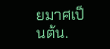ยมาศเป็นต้น.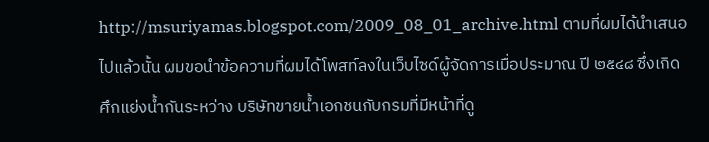http://msuriyamas.blogspot.com/2009_08_01_archive.html ตามที่ผมได้นำเสนอไปแล้วนั้น ผมขอนำข้อความที่ผมได้โพสท์ลงในเว็บไซด์ผู้จัดการเมื่อประมาณ ปี ๒๕๔๘ ซึ่งเกิด ศึกแย่งน้ำกันระหว่าง บริษัทขายน้ำเอกชนกับกรมที่มีหน้าที่ดู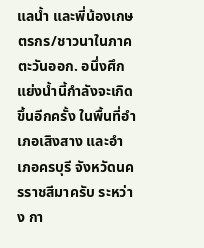แลน้ำ และพี่น้องเกษตรกร/ชาวนาในภาคตะวันออก. อนึ่งศึกแย่งน้ำนี้กำลังจะเกิดขึ้นอีกครั้ง ในพื้นที่อำเภอเสิงสาง และอำเภอครบุรี จังหวัดนครราชสีมาครับ ระหว่าง กา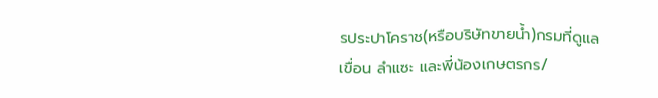รประปาโคราช(หรือบริษัทขายน้ำ)กรมที่ดูแลเขื่อน ลำแซะ และพี่น้องเกษตรกร/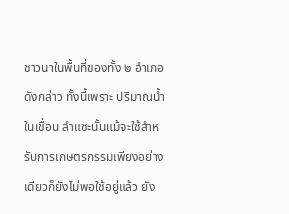ชาวนาในพื้นที่ของทั้ง ๒ อำเภอดังกล่าว ทั้งนี้เพราะ ปริมาณน้ำในเขื่อน ลำแซะนั้นแม้จะใช้สำหรับการเกษตรกรรมเพียงอย่างเดียวก็ยังไม่พอใช้อยู่แล้ว ยัง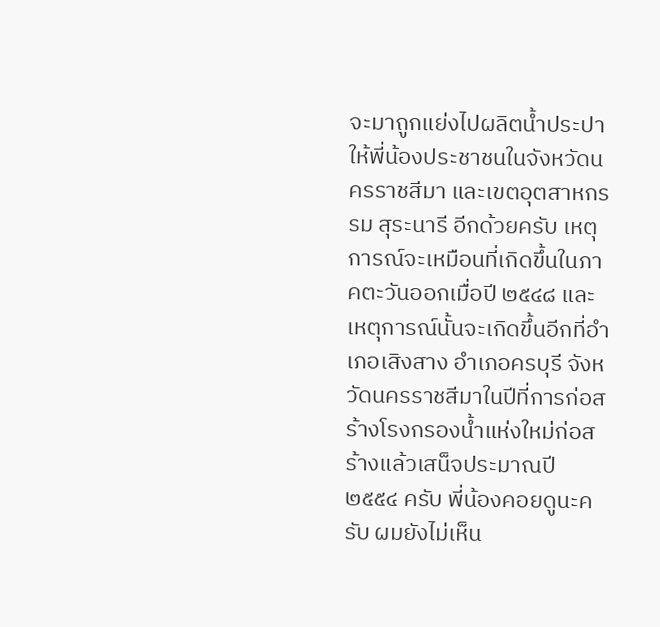จะมาถูกแย่งไปผลิตน้ำประปาให้พี่น้องประชาชนในจังหวัดนครราชสีมา และเขตอุตสาหกรรม สุระนารี อีกด้วยครับ เหตุการณ์จะเหมือนที่เกิดขึ้นในภาคตะวันออกเมื่อปี ๒๕๔๘ และเหตุการณ์นั้นจะเกิดขึ้นอีกที่อำเภอเสิงสาง อำเภอครบุรี จังหวัดนครราชสีมาในปีที่การก่อสร้างโรงกรองน้ำแห่งใหม่ก่อสร้างแล้วเสน็จประมาณปี ๒๕๕๔ ครับ พี่น้องคอยดูนะครับ ผมยังไม่เห็น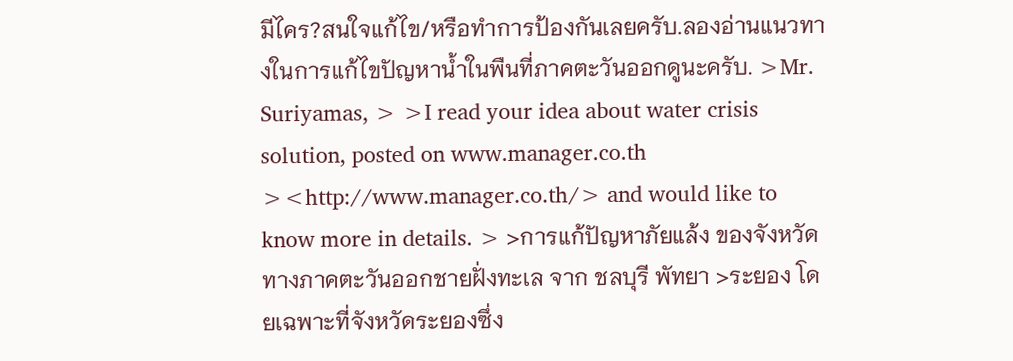มีไคร?สนใจแก้ไข/หรือทำการป้องกันเลยครับ.ลองอ่านแนวทางในการแก้ไขปัญหาน้ำในพืนที่ภาคตะวันออกดูนะครับ. >Mr. Suriyamas, > >I read your idea about water crisis solution, posted on www.manager.co.th ><http://www.manager.co.th/> and would like to know more in details. > >การแก้ปัญหาภัยแล้ง ของจังหวัดทางภาคตะวันออกชายฝั่งทะเล จาก ชลบุรี พัทยา >ระยอง โดยเฉพาะที่จังหวัดระยองซึ่ง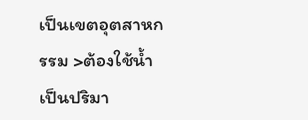เป็นเขตอุตสาหกรรม >ต้องใช้น้ำเป็นปริมา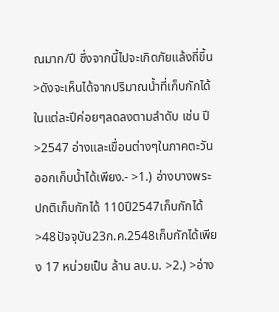ณมาก/ปี ซึ่งจากนี้ไปจะเกิดภัยแล้งถี่ขึ้น >ดังจะเห็นได้จากปริมาณน้ำที่เก็บกักได้ในแต่ละปีค่อยๆลดลงตามลำดับ เช่น ปี >2547 อ่างและเขื่อนต่างๆในภาคตะวันออกเก็บน้ำได้เพียง.- >1.) อ่างบางพระ ปกติเก็บกักได้ 110ปี2547เก็บกักได้ >48ปัจจุบัน23ก.ค.2548เก็บกักได้เพียง 17 หน่วยเป็น ล้าน ลบ.ม. >2.) >อ่าง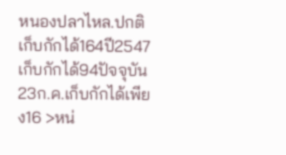หนองปลาไหล.ปกติเก็บกักได้164ปี2547เก็บกักได้94ปัจจุบัน23ก.ค.เก็บกักได้เพียง16 >หน่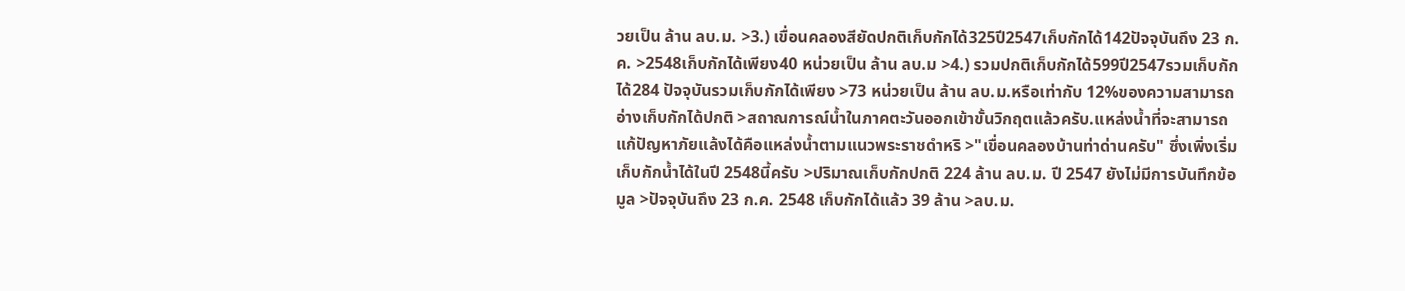วยเป็น ล้าน ลบ.ม. >3.) เขื่อนคลองสียัดปกติเก็บกักได้325ปี2547เก็บกักได้142ปัจจุบันถึง 23 ก.ค. >2548เก็บกักได้เพียง40 หน่วยเป็น ล้าน ลบ.ม >4.) รวมปกติเก็บกักได้599ปี2547รวมเก็บกักได้284 ปัจจุบันรวมเก็บกักได้เพียง >73 หน่วยเป็น ล้าน ลบ.ม.หรือเท่ากับ 12%ของความสามารถอ่างเก็บกักได้ปกติ >สถาณการณ์น้ำในภาคตะวันออกเข้าขั้นวิกฤตแล้วครับ.แหล่งน้ำที่จะสามารถแก้ปัญหาภัยแล้งได้คือแหล่งน้ำตามแนวพระราชดำหริ >"เขื่อนคลองบ้านท่าด่านครับ" ซึ่งเพิ่งเริ่มเก็บกักน้ำได้ในปี 2548นี้ครับ >ปริมาณเก็บกักปกติ 224 ล้าน ลบ.ม. ปี 2547 ยังไม่มีการบันทึกข้อมูล >ปัจจุบันถึง 23 ก.ค. 2548 เก็บกักได้แล้ว 39 ล้าน >ลบ.ม.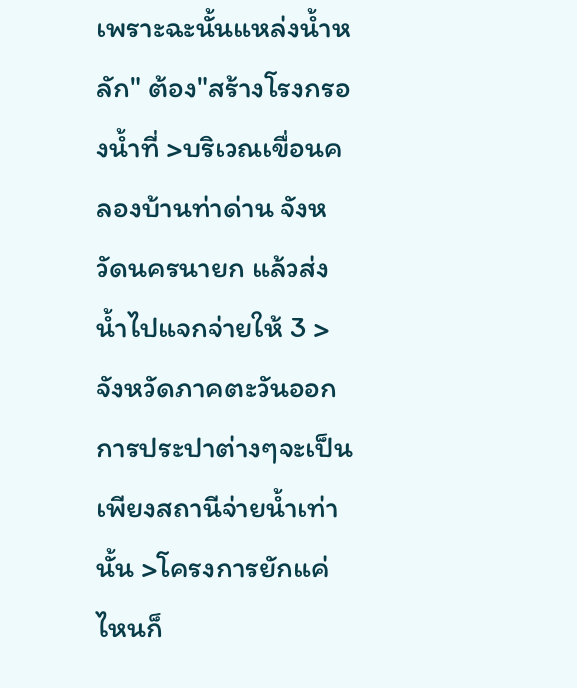เพราะฉะนั้นแหล่งน้ำหลัก" ต้อง"สร้างโรงกรองน้ำที่ >บริเวณเขื่อนคลองบ้านท่าด่าน จังหวัดนครนายก แล้วส่งน้ำไปแจกจ่ายให้ 3 >จังหวัดภาคตะวันออก การประปาต่างๆจะเป็นเพียงสถานีจ่ายน้ำเท่านั้น >โครงการยักแค่ไหนก็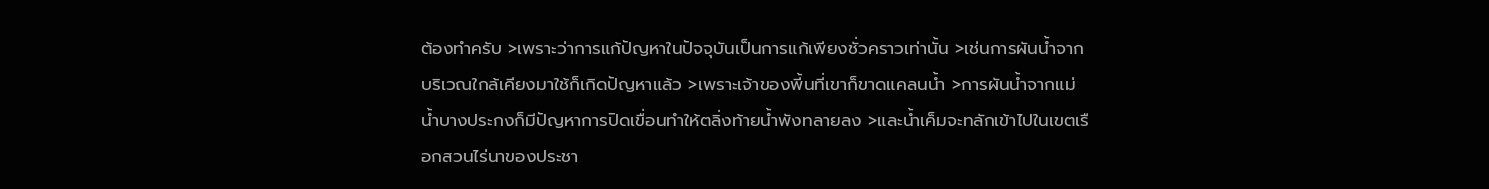ต้องทำครับ >เพราะว่าการแก้ปัญหาในปัจจุบันเป็นการแก้เพียงชั่วคราวเท่านั้น >เช่นการผันน้ำจากบริเวณใกล้เคียงมาใช้ก็เกิดปัญหาแล้ว >เพราะเจ้าของพี้นที่เขาก็ขาดแคลนน้ำ >การผันน้ำจากแม่น้ำบางประกงก็มีปัญหาการปิดเขื่อนทำให้ตลิ่งท้ายน้ำพังทลายลง >และน้ำเค็มจะทลักเข้าไปในเขตเรือกสวนไร่นาของประชา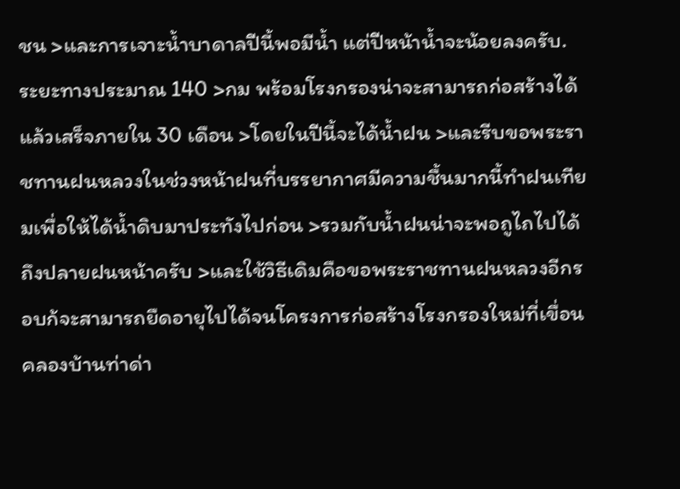ชน >และการเจาะน้ำบาดาลปีนี้พอมีน้ำ แต่ปีหน้าน้ำจะน้อยลงครับ.ระยะทางประมาณ 140 >กม พร้อมโรงกรองน่าจะสามารถก่อสร้างได้แล้วเสร็จภายใน 30 เดือน >โดยในปีนี้จะได้น้ำฝน >และรีบขอพระราชทานฝนหลวงในช่วงหน้าฝนที่บรรยากาศมีความชื้นมากนี้ทำฝนเทียมเพื่อให้ได้น้ำดิบมาประทังไปก่อน >รวมกับน้ำฝนน่าจะพอถูไถไปได้ถึงปลายฝนหน้าครับ >และใช้วิธีเดิมคือขอพระราชทานฝนหลวงอีกรอบก้จะสามารถยืดอายุไปได้จนโครงการก่อสร้างโรงกรองใหม่ที่เขื่อนคลองบ้านท่าด่า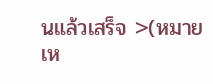นแล้วเสร็จ >(หมายเห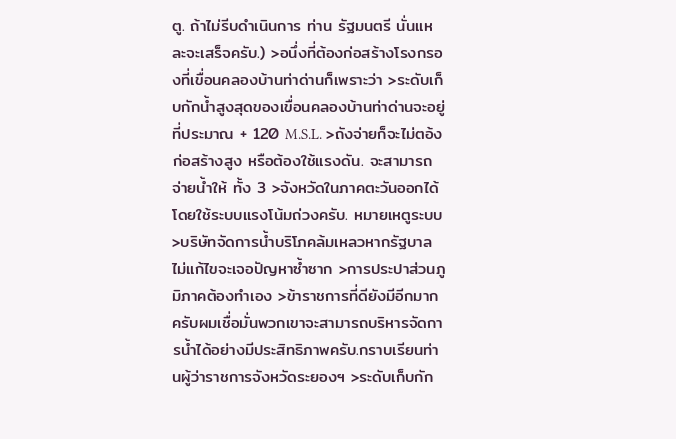ตู. ถ้าไม่รีบดำเนินการ ท่าน รัฐมนตรี นั่นแหละจะเสร็จครับ.) >อนึ่งที่ต้องก่อสร้างโรงกรองที่เขื่อนคลองบ้านท่าด่านก็เพราะว่า >ระดับเก็บกักน้ำสูงสุดของเขื่อนคลองบ้านท่าด่านจะอยู่ที่ประมาณ + 120 M.S.L. >ถังจ่ายก็จะไม่ตอ้งก่อสร้างสูง หรือต้องใช้แรงดัน. จะสามารถจ่ายน้ำให้ ทั้ง 3 >จังหวัดในภาคตะวันออกได้โดยใช้ระบบแรงโน้มถ่วงครับ. หมายเหตูระบบ >บริษัทจัดการน้ำบริโภคล้มเหลวหากรัฐบาลไม่แก้ไขจะเจอปัญหาซ้ำซาก >การประปาส่วนภูมิภาคต้องทำเอง >ข้าราชการที่ดียังมีอีกมากครับผมเชื่อมั่นพวกเขาจะสามารถบริหารจัดการน้ำได้อย่างมีประสิทธิภาพครับ.กราบเรียนท่านผู้ว่าราชการจังหวัดระยองฯ >ระดับเก็บกัก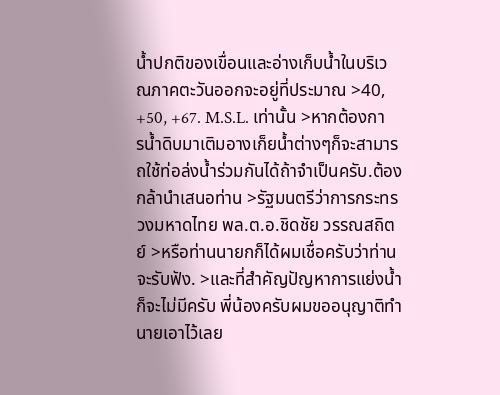น้ำปกติของเขื่อนและอ่างเก็บน้ำในบริเวณภาคตะวันออกจะอยู่ที่ประมาณ >40, +50, +67. M.S.L. เท่านั้น >หากต้องการน้ำดิบมาเติมอางเก็ยน้ำต่างๆก็จะสามารถใช้ท่อล่งน้ำร่วมกันได้ถ้าจำเป็นครับ.ต้องกล้านำเสนอท่าน >รัฐมนตรีว่าการกระทรวงมหาดไทย พล.ต.อ.ชิดชัย วรรณสถิตย์ >หรือท่านนายกก็ได้ผมเชื่อครับว่าท่านจะรับฟัง. >และที่สำคัญปัญหาการแย่งน้ำก็จะไม่มีครับ พี่น้องครับผมขออนุญาติทำนายเอาไว้เลย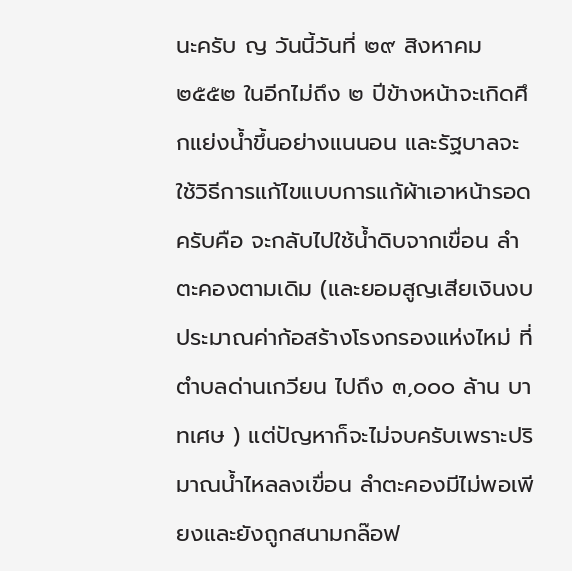นะครับ ญ วันนี้วันที่ ๒๙ สิงหาคม ๒๕๕๒ ในอีกไม่ถึง ๒ ปีข้างหน้าจะเกิดศึกแย่งน้ำขึ้นอย่างแนนอน และรัฐบาลจะใช้วิธีการแก้ไขแบบการแก้ผ้าเอาหน้ารอดครับคือ จะกลับไปใช้น้ำดิบจากเขื่อน ลำตะคองตามเดิม (และยอมสูญเสียเงินงบประมาณค่าก้อสร้างโรงกรองแห่งไหม่ ที่ ตำบลด่านเกวียน ไปถึง ๓,๐๐๐ ล้าน บาทเศษ ) แต่ปัญหาก็จะไม่จบครับเพราะปริมาณน้ำไหลลงเขื่อน ลำตะคองมีไม่พอเพียงและยังถูกสนามกล๊อฟ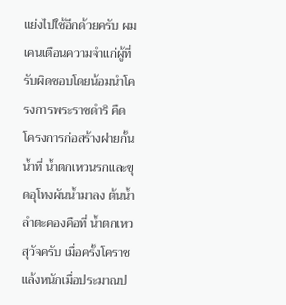แย่งไปใช้อีกด้วยครับ ผมเคนเตือนความจำแก่ผู้ที่รับผิดชอบโดยน้อมนำโครงการพระราชดำริ คืด โครงการก่อสร้างฝายกั้นน้ำที่ น้ำตกเหวนรกและขุดอุโทงผันน้ำมาลง ต้นน้ำลำตะคองคือที่ น้ำตกเหวสุวัจครับ เมื่อครั้งโคราชแล้งหนักเมื่อประมาณป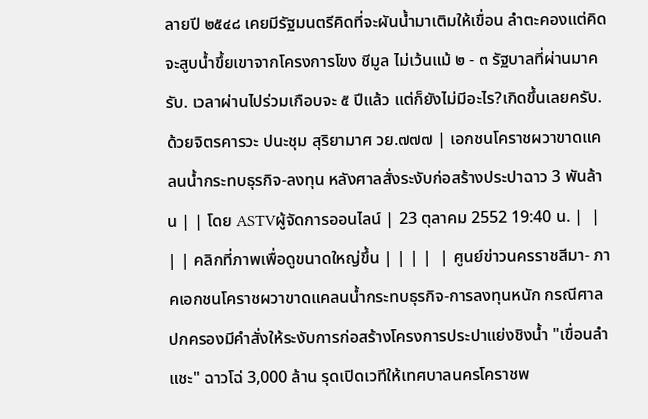ลายปี ๒๕๔๘ เคยมีรัฐมนตรีคิดที่จะผันน้ำมาเติมให้เขื่อน ลำตะคองแต่คิดจะสูบน้ำขึ้ยเขาจากโครงการโขง ชีมูล ไม่เว้นแม้ ๒ - ๓ รัฐบาลที่ผ่านมาครับ. เวลาผ่านไปร่วมเกือบจะ ๕ ปีแล้ว แต่ก็ยังไม่มีอะไร?เกิดขึ้นเลยครับ. ด้วยจิตรคารวะ ปนะชุม สุริยามาศ วย.๗๗๗ | เอกชนโคราชผวาขาดแคลนน้ำกระทบธุรกิจ-ลงทุน หลังศาลสั่งระงับก่อสร้างประปาฉาว 3 พันล้าน | | โดย ASTVผู้จัดการออนไลน์ | 23 ตุลาคม 2552 19:40 น. |  |  | | คลิกที่ภาพเพื่อดูขนาดใหญ่ขึ้น | | | |  | ศูนย์ข่าวนครราชสีมา- ภาคเอกชนโคราชผวาขาดแคลนน้ำกระทบธุรกิจ-การลงทุนหนัก กรณีศาลปกครองมีคำสั่งให้ระงับการก่อสร้างโครงการประปาแย่งชิงน้ำ "เขื่อนลำแชะ" ฉาวโฉ่ 3,000 ล้าน รุดเปิดเวทีให้เทศบาลนครโคราชพ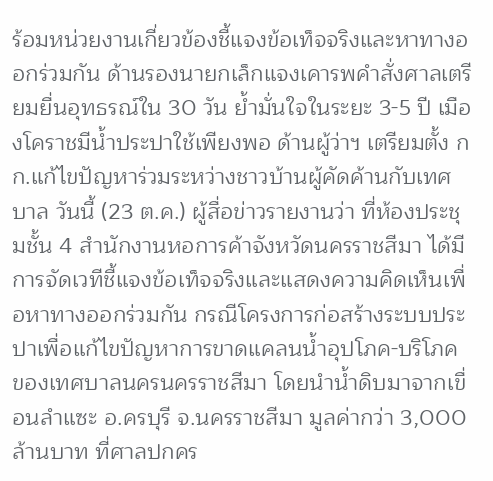ร้อมหน่วยงานเกี่ยวข้องชี้แจงข้อเท็จจริงและหาทางออกร่วมกัน ด้านรองนายกเล็กแจงเคารพคำสั่งศาลเตรียมยื่นอุทธรณ์ใน 30 วัน ย้ำมั่นใจในระยะ 3-5 ปี เมืองโคราชมีน้ำประปาใช้เพียงพอ ด้านผู้ว่าฯ เตรียมตั้ง กก.แก้ไขปัญหาร่วมระหว่างชาวบ้านผู้คัดค้านกับเทศบาล วันนี้ (23 ต.ค.) ผู้สื่อข่าวรายงานว่า ที่ห้องประชุมชั้น 4 สำนักงานหอการค้าจังหวัดนครราชสีมา ได้มีการจัดเวทีชี้แจงข้อเท็จจริงและแสดงความคิดเห็นเพื่อหาทางออกร่วมกัน กรณีโครงการก่อสร้างระบบประปาเพื่อแก้ไขปัญหาการขาดแคลนน้ำอุปโภค-บริโภค ของเทศบาลนครนครราชสีมา โดยนำน้ำดิบมาจากเขื่อนลำแซะ อ.ครบุรี จ.นครราชสีมา มูลค่ากว่า 3,000 ล้านบาท ที่ศาลปกคร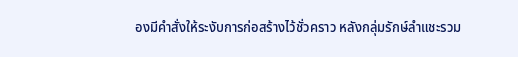องมีคำสั่งให้ระงับการก่อสร้างไว้ชั่วคราว หลังกลุ่มรักษ์ลำแชะรวม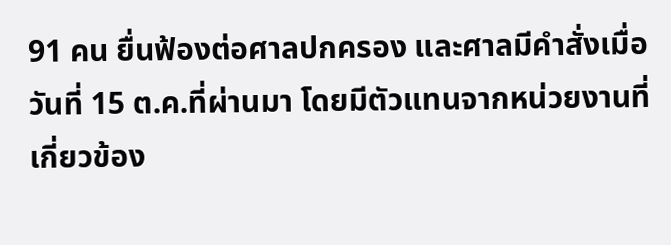91 คน ยื่นฟ้องต่อศาลปกครอง และศาลมีคำสั่งเมื่อวันที่ 15 ต.ค.ที่ผ่านมา โดยมีตัวแทนจากหน่วยงานที่เกี่ยวข้อง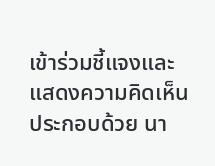เข้าร่วมชี้แจงและแสดงความคิดเห็นประกอบด้วย นา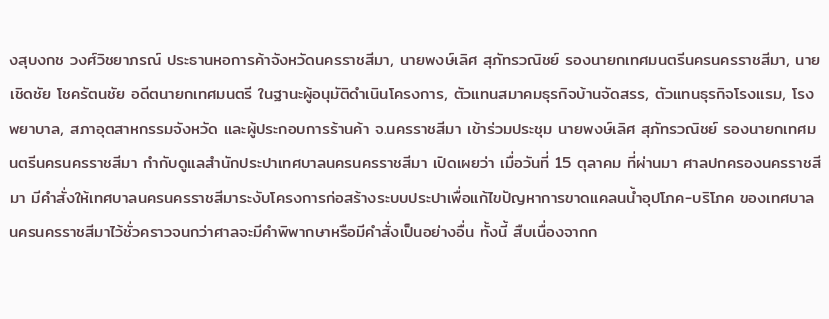งสุบงกช วงศ์วิชยาภรณ์ ประธานหอการค้าจังหวัดนครราชสีมา, นายพงษ์เลิศ สุภัทรวณิชย์ รองนายกเทศมนตรีนครนครราชสีมา, นายเชิดชัย โชครัตนชัย อดีตนายกเทศมนตรี ในฐานะผู้อนุมัติดำเนินโครงการ, ตัวแทนสมาคมธุรกิจบ้านจัดสรร, ตัวแทนธุรกิจโรงแรม, โรงพยาบาล, สภาอุตสาหกรรมจังหวัด และผู้ประกอบการร้านค้า จ.นครราชสีมา เข้าร่วมประชุม นายพงษ์เลิศ สุภัทรวณิชย์ รองนายกเทศมนตรีนครนครราชสีมา กำกับดูแลสำนักประปาเทศบาลนครนครราชสีมา เปิดเผยว่า เมื่อวันที่ 15 ตุลาคม ที่ผ่านมา ศาลปกครองนครราชสีมา มีคำสั่งให้เทศบาลนครนครราชสีมาระงับโครงการก่อสร้างระบบประปาเพื่อแก้ไขปัญหาการขาดแคลนน้ำอุปโภค-บริโภค ของเทศบาลนครนครราชสีมาไว้ชั่วคราวจนกว่าศาลจะมีคำพิพากษาหรือมีคำสั่งเป็นอย่างอื่น ทั้งนี้ สืบเนื่องจากก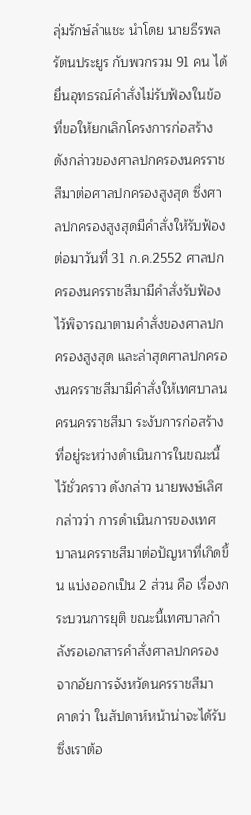ลุ่มรักษ์ลำแชะ นำโดย นายธีรพล รัตนประยูร กับพวกรวม 91 คน ได้ยื่นอุทธรณ์คำสั่งไม่รับฟ้องในข้อที่ขอให้ยกเลิกโครงการก่อสร้างดังกล่าวของศาลปกครองนครราชสีมาต่อศาลปกครองสูงสุด ซึ่งศาลปกครองสูงสุดมีคำสั่งให้รับฟ้อง ต่อมาวันที่ 31 ก.ค.2552 ศาลปกครองนครราชสีมามีคำสั่งรับฟ้องไว้พิจารณาตามคำสั่งของศาลปกครองสูงสุด และล่าสุดศาลปกครองนครราชสีมามีคำสั่งให้เทศบาลนครนครราชสีมา ระงับการก่อสร้างที่อยู่ระหว่างดำเนินการในขณะนี้ไว้ชั่วคราว ดังกล่าว นายพงษ์เลิศ กล่าวว่า การดำเนินการของเทศบาลนครราชสีมาต่อปัญหาที่เกิดขึ้น แบ่งออกเป็น 2 ส่วน คือ เรื่องกระบวนการยุติ ขณะนี้เทศบาลกำลังรอเอกสารคำสั่งศาลปกครอง จากอัยการจังหวัดนครราชสีมา คาดว่า ในสัปดาห์หน้าน่าจะได้รับ ซึ่งเราต้อ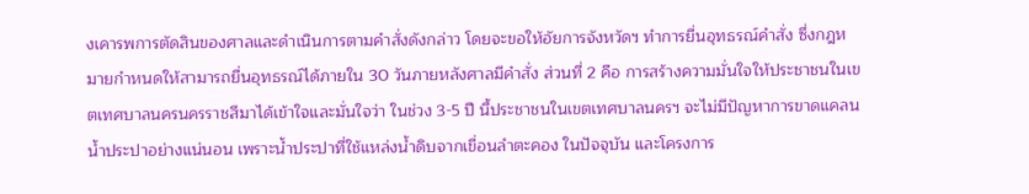งเคารพการตัดสินของศาลและดำเนินการตามคำสั่งดังกล่าว โดยจะขอให้อัยการจังหวัดฯ ทำการยื่นอุทธรณ์คำสั่ง ซึ่งกฎหมายกำหนดให้สามารถยื่นอุทธรณ์ได้ภายใน 30 วันภายหลังศาลมีคำสั่ง ส่วนที่ 2 คือ การสร้างความมั่นใจให้ประชาชนในเขตเทศบาลนครนครราชสีมาได้เข้าใจและมั่นใจว่า ในช่วง 3-5 ปี นี้ประชาชนในเขตเทศบาลนครฯ จะไม่มีปัญหาการขาดแคลนน้ำประปาอย่างแน่นอน เพราะน้ำประปาที่ใช้แหล่งน้ำดิบจากเขื่อนลำตะคอง ในปัจจุบัน และโครงการ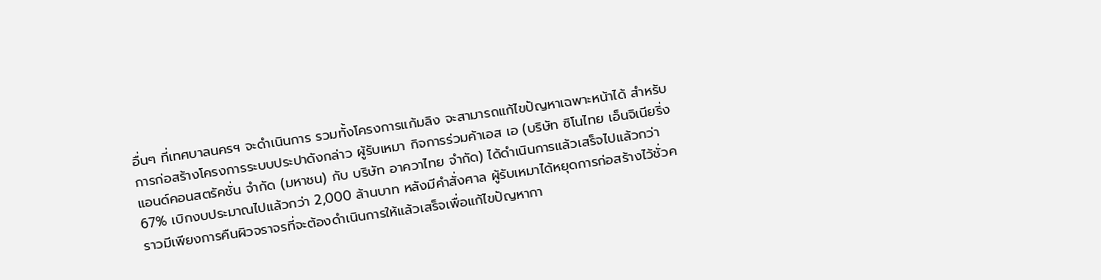อื่นๆ ที่เทศบาลนครฯ จะดำเนินการ รวมทั้งโครงการแก้มลิง จะสามารถแก้ไขปัญหาเฉพาะหน้าได้ สำหรับการก่อสร้างโครงการระบบประปาดังกล่าว ผู้รับเหมา กิจการร่วมค้าเอส เอ (บริษัท ซิโนไทย เอ็นจิเนียริ่ง แอนด์คอนสตรัคชั่น จำกัด (มหาชน) กับ บริษัท อาควาไทย จำกัด) ได้ดำเนินการแล้วเสร็จไปแล้วกว่า 67% เบิกงบประมาณไปแล้วกว่า 2,000 ล้านบาท หลังมีคำสั่งศาล ผู้รับเหมาได้หยุดการก่อสร้างไว้ชั่วคราวมีเพียงการคืนผิวจราจรที่จะต้องดำเนินการให้แล้วเสร็จเพื่อแก้ไขปัญหากา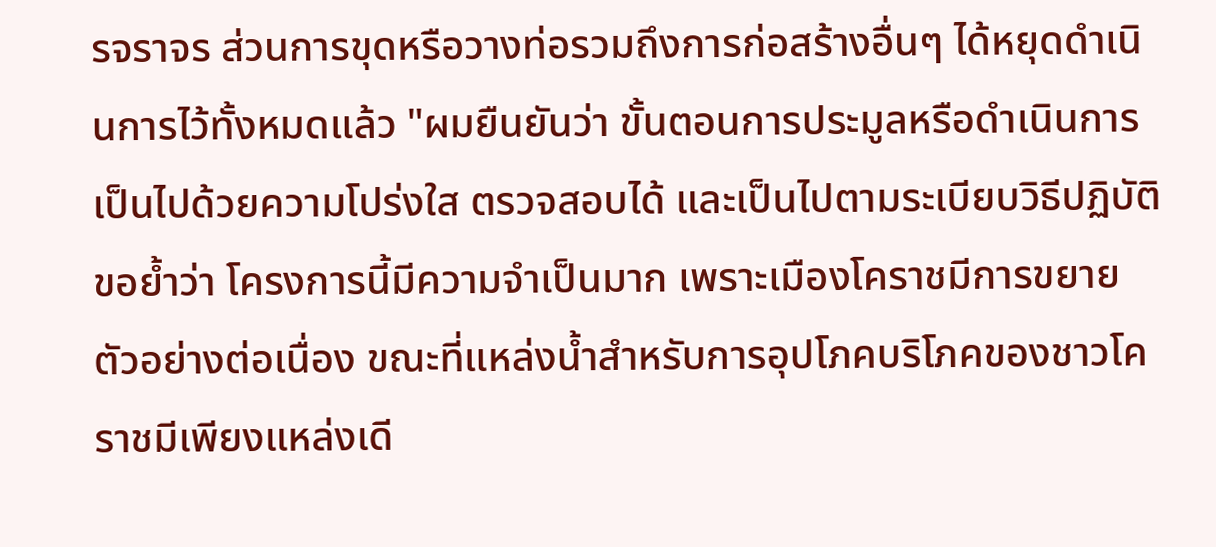รจราจร ส่วนการขุดหรือวางท่อรวมถึงการก่อสร้างอื่นๆ ได้หยุดดำเนินการไว้ทั้งหมดแล้ว "ผมยืนยันว่า ขั้นตอนการประมูลหรือดำเนินการเป็นไปด้วยความโปร่งใส ตรวจสอบได้ และเป็นไปตามระเบียบวิธีปฏิบัติ ขอย้ำว่า โครงการนี้มีความจำเป็นมาก เพราะเมืองโคราชมีการขยายตัวอย่างต่อเนื่อง ขณะที่แหล่งน้ำสำหรับการอุปโภคบริโภคของชาวโคราชมีเพียงแหล่งเดี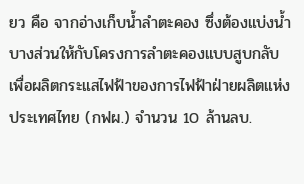ยว คือ จากอ่างเก็บน้ำลำตะคอง ซึ่งต้องแบ่งน้ำบางส่วนให้กับโครงการลำตะคองแบบสูบกลับ เพื่อผลิตกระแสไฟฟ้าของการไฟฟ้าฝ่ายผลิตแห่งประเทศไทย (กฟผ.) จำนวน 10 ล้านลบ.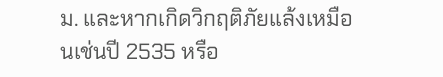ม. และหากเกิดวิกฤติภัยแล้งเหมือนเช่นปี 2535 หรือ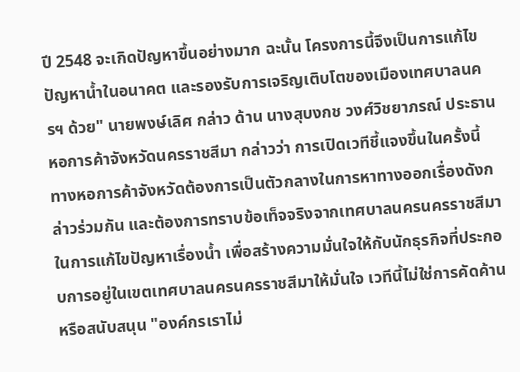ปี 2548 จะเกิดปัญหาขึ้นอย่างมาก ฉะนั้น โครงการนี้จึงเป็นการแก้ไขปัญหาน้ำในอนาคต และรองรับการเจริญเติบโตของเมืองเทศบาลนครฯ ด้วย" นายพงษ์เลิศ กล่าว ด้าน นางสุบงกช วงศ์วิชยาภรณ์ ประธานหอการค้าจังหวัดนครราชสีมา กล่าวว่า การเปิดเวทีชี้แจงขึ้นในครั้งนี้ ทางหอการค้าจังหวัดต้องการเป็นตัวกลางในการหาทางออกเรื่องดังกล่าวร่วมกัน และต้องการทราบข้อเท็จจริงจากเทศบาลนครนครราชสีมาในการแก้ไขปัญหาเรื่องน้ำ เพื่อสร้างความมั่นใจให้กับนักธุรกิจที่ประกอบการอยู่ในเขตเทศบาลนครนครราชสีมาให้มั่นใจ เวทีนี้ไม่ใช่การคัดค้าน หรือสนับสนุน "องค์กรเราไม่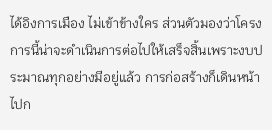ได้อิงการเมือง ไม่เข้าข้างใคร ส่วนตัวมองว่าโครงการนี้น่าจะดำเนินการต่อไปให้เสร็จสิ้นเพราะงบประมาณทุกอย่างมีอยู่แล้ว การก่อสร้างก็เดินหน้าไปก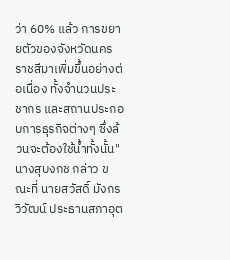ว่า 60% แล้ว การขยายตัวของจังหวัดนครราชสีมาเพิ่มขึ้นอย่างต่อเนื่อง ทั้งจำนวนประชากร และสถานประกอบการธุรกิจต่างๆ ซึ่งล้วนจะต้องใช้น้ำทั้งนั้น" นางสุบงกช กล่าว ขณะที่ นายสวัสดิ์ มังกรวิวัฒน์ ประธานสภาอุต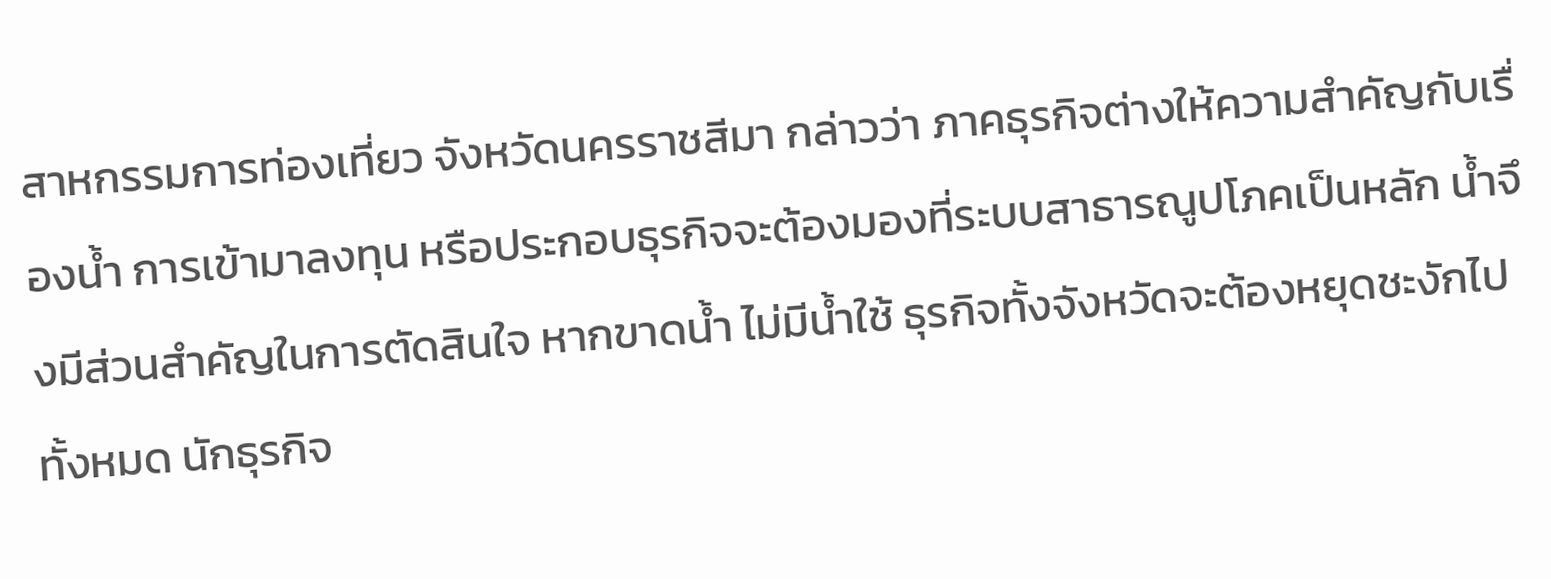สาหกรรมการท่องเที่ยว จังหวัดนครราชสีมา กล่าวว่า ภาคธุรกิจต่างให้ความสำคัญกับเรื่องน้ำ การเข้ามาลงทุน หรือประกอบธุรกิจจะต้องมองที่ระบบสาธารณูปโภคเป็นหลัก น้ำจึงมีส่วนสำคัญในการตัดสินใจ หากขาดน้ำ ไม่มีน้ำใช้ ธุรกิจทั้งจังหวัดจะต้องหยุดชะงักไปทั้งหมด นักธุรกิจ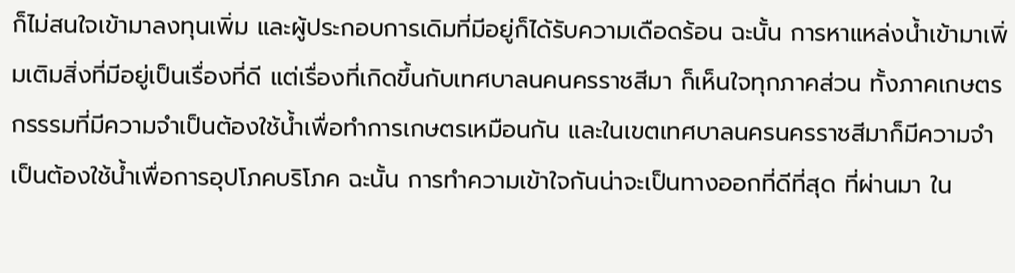ก็ไม่สนใจเข้ามาลงทุนเพิ่ม และผู้ประกอบการเดิมที่มีอยู่ก็ได้รับความเดือดร้อน ฉะนั้น การหาแหล่งน้ำเข้ามาเพิ่มเติมสิ่งที่มีอยู่เป็นเรื่องที่ดี แต่เรื่องที่เกิดขึ้นกับเทศบาลนคนครราชสีมา ก็เห็นใจทุกภาคส่วน ทั้งภาคเกษตรกรรรมที่มีความจำเป็นต้องใช้น้ำเพื่อทำการเกษตรเหมือนกัน และในเขตเทศบาลนครนครราชสีมาก็มีความจำเป็นต้องใช้น้ำเพื่อการอุปโภคบริโภค ฉะนั้น การทำความเข้าใจกันน่าจะเป็นทางออกที่ดีที่สุด ที่ผ่านมา ใน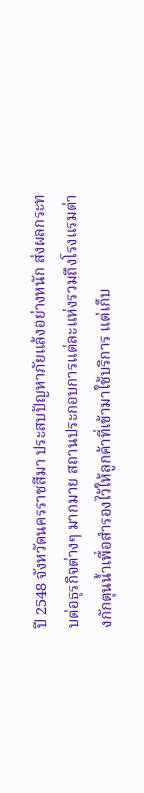ปี 2548 จังหวัดนครราชสีมา ประสบปัญหาภัยแล้งอย่างหนัก ส่งผลกระทบต่อธุรกิจต่างๆ มากมาย สถานประกอบการแต่ละแห่งรวมถึงโรงแรมต่างกักตุนน้ำเพื่อสำรองไว้ให้ลูกค้าที่เข้ามาใช้บริการ แต่เก็บ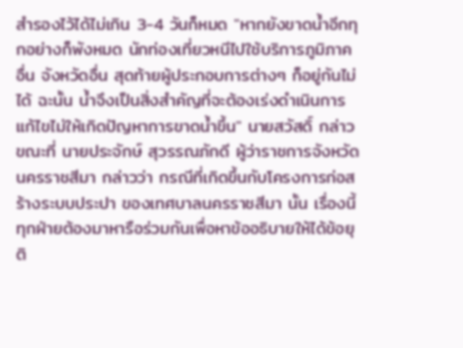สำรองไว้ได้ไม่เกิน 3-4 วันก็หมด "หากยังขาดน้ำอีกทุกอย่างก็พังหมด นักท่องเที่ยวหนีไปใช้บริการภูมิภาคอื่น จังหวัดอื่น สุดท้ายผู้ประกอบการต่างๆ ก็อยู่กันไม่ได้ ฉะนั้น น้ำจึงเป็นสิ่งสำคัญที่จะต้องเร่งดำเนินการแก้ไขไม่ให้เกิดปัญหาการขาดน้ำขึ้น" นายสวัสดิ์ กล่าว ขณะที่ นายประจักษ์ สุวรรณภักดี ผู้ว่าราชการจังหวัดนครราชสีมา กล่าวว่า กรณีที่เกิดขึ้นกับโครงการก่อสร้างระบบประปา ของเทศบาลนครราชสีมา นั้น เรื่องนี้ทุกฝ่ายต้องมาหารือร่วมกันเพื่อหาข้ออธิบายให้ได้ข้อยุติ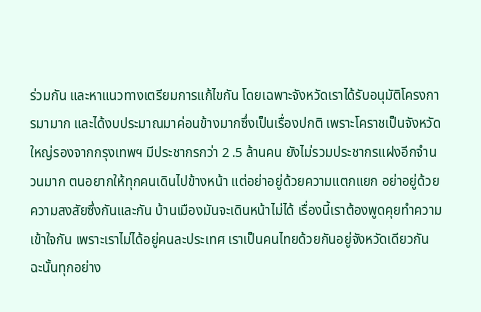ร่วมกัน และหาแนวทางเตรียมการแก้ไขกัน โดยเฉพาะจังหวัดเราได้รับอนุมัติโครงการมามาก และได้งบประมาณมาค่อนข้างมากซึ่งเป็นเรื่องปกติ เพราะโคราชเป็นจังหวัดใหญ่รองจากกรุงเทพฯ มีประชากรกว่า 2 .5 ล้านคน ยังไม่รวมประชากรแฝงอีกจำนวนมาก ตนอยากให้ทุกคนเดินไปข้างหน้า แต่อย่าอยู่ด้วยความแตกแยก อย่าอยู่ด้วยความสงสัยซึ่งกันและกัน บ้านเมืองมันจะเดินหน้าไม่ได้ เรื่องนี้เราต้องพูดคุยทำความเข้าใจกัน เพราะเราไม่ได้อยู่คนละประเทศ เราเป็นคนไทยด้วยกันอยู่จังหวัดเดียวกัน ฉะนั้นทุกอย่าง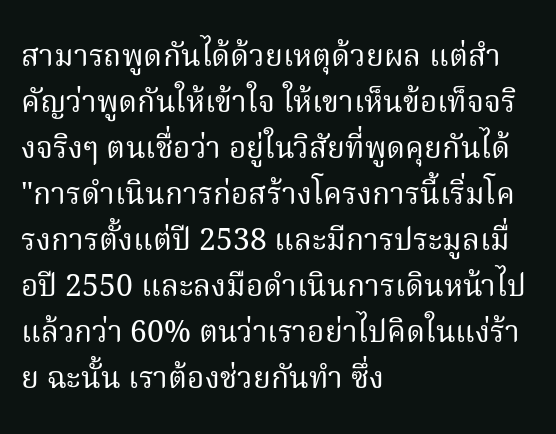สามารถพูดกันได้ด้วยเหตุด้วยผล แต่สำคัญว่าพูดกันให้เข้าใจ ให้เขาเห็นข้อเท็จจริงจริงๆ ตนเชื่อว่า อยู่ในวิสัยที่พูดคุยกันได้ "การดำเนินการก่อสร้างโครงการนี้เริ่มโครงการตั้งแต่ปี 2538 และมีการประมูลเมื่อปี 2550 และลงมือดำเนินการเดินหน้าไปแล้วกว่า 60% ตนว่าเราอย่าไปคิดในแง่ร้าย ฉะนั้น เราต้องช่วยกันทำ ซึ่ง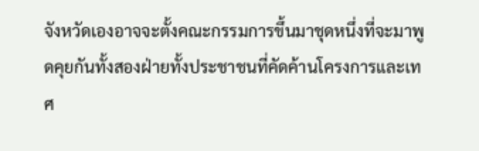จังหวัดเองอาจจะตั้งคณะกรรมการขึ้นมาชุดหนึ่งที่จะมาพูดคุยกันทั้งสองฝ่ายทั้งประชาชนที่คัดค้านโครงการและเทศ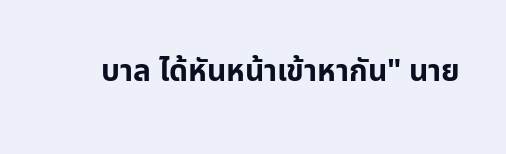บาล ได้หันหน้าเข้าหากัน" นาย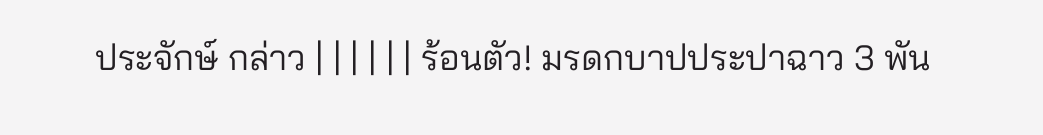ประจักษ์ กล่าว | | | | | | ร้อนตัว! มรดกบาปประปาฉาว 3 พัน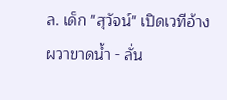ล. เด็ก "สุวัจน์" เปิดเวทีอ้างผวาขาดน้ำ - ลั่น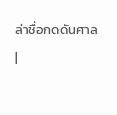ล่าชื่อกดดันศาล
|